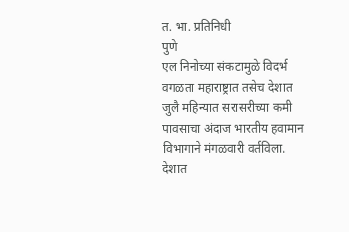त. भा. प्रतिनिधी
पुणे
एल निनोच्या संकटामुळे विदर्भ वगळता महाराष्ट्रात तसेच देशात जुलै महिन्यात सरासरीच्या कमी पावसाचा अंदाज भारतीय हवामान विभागाने मंगळवारी वर्तविला. देशात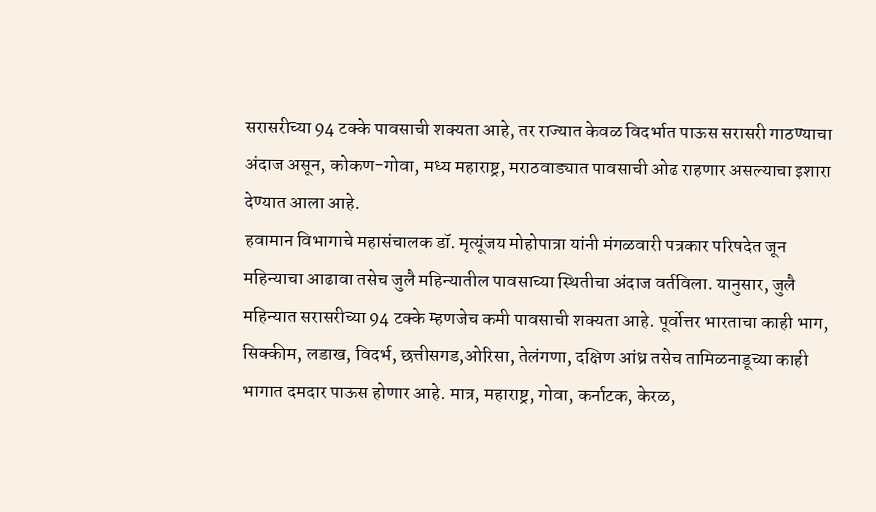सरासरीच्या 94 टक्के पावसाची शक्यता आहे, तर राज्यात केवळ विदर्भात पाऊस सरासरी गाठण्याचा अंदाज असून, कोकण-गोवा, मध्य महाराष्ट्र, मराठवाड्यात पावसाची ओढ राहणार असल्याचा इशारा देण्यात आला आहे.
हवामान विभागाचे महासंचालक डॉ. मृत्यूंजय मोहोपात्रा यांनी मंगळवारी पत्रकार परिषदेत जून महिन्याचा आढावा तसेच जुलै महिन्यातील पावसाच्या स्थितीचा अंदाज वर्तविला. यानुसार, जुलै महिन्यात सरासरीच्या 94 टक्के म्हणजेच कमी पावसाची शक्यता आहे. पूर्वोत्तर भारताचा काही भाग, सिक्कीम, लडाख, विदर्भ, छत्तीसगड,ओरिसा, तेलंगणा, दक्षिण आंध्र तसेच तामिळनाडूच्या काही भागात दमदार पाऊस होणार आहे. मात्र, महाराष्ट्र, गोवा, कर्नाटक, केरळ,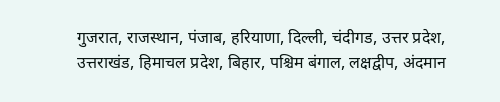गुजरात, राजस्थान, पंजाब, हरियाणा, दिल्ली, चंदीगड, उत्तर प्रदेश, उत्तराखंड, हिमाचल प्रदेश, बिहार, पश्चिम बंगाल, लक्षद्वीप, अंदमान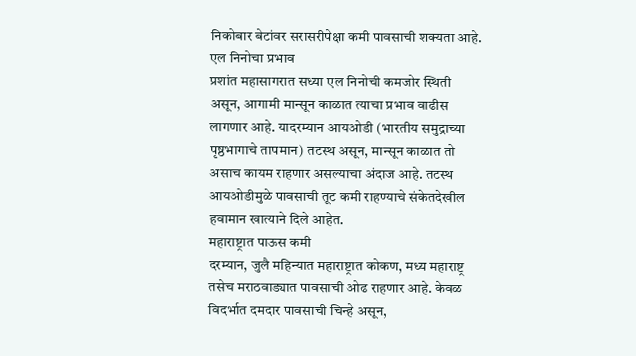निकोबार बेटांवर सरासरीपेक्षा कमी पावसाची शक्यता आहे.
एल निनोचा प्रभाव
प्रशांत महासागरात सध्या एल निनोची कमजोर स्थिती असून, आगामी मान्सून काळात त्याचा प्रभाव वाढीस लागणार आहे. यादरम्यान आयओडी (भारतीय समुद्राच्या पृष्ठभागाचे तापमान) तटस्थ असून, मान्सून काळात तो असाच कायम राहणार असल्याचा अंदाज आहे. तटस्थ आयओडीमुळे पावसाची तूट कमी राहण्याचे संकेतदेखील हवामान खात्याने दिले आहेत.
महाराष्ट्रात पाऊस कमी
दरम्यान, जुलै महिन्यात महाराष्ट्रात कोकण, मध्य महाराष्ट्र तसेच मराठवाड्यात पावसाची ओढ राहणार आहे. केवळ विदर्भात दमदार पावसाची चिन्हे असून,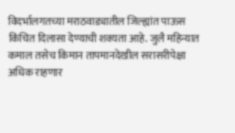विदर्भालगतच्या मराठवाड्यातील जिल्ह्यांत पाऊस किंचित दिलासा देण्याची शक्यता आहे. जुलै महिन्यात कमाल तसेच किमान तापमानदेखील सरासरीपेक्षा अधिक राहणार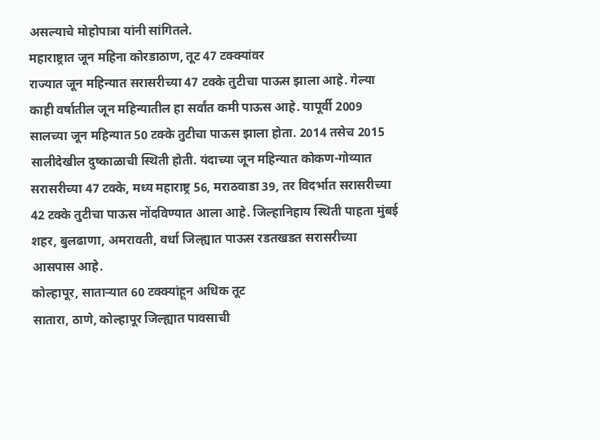असल्याचे मोहोपात्रा यांनी सांगितले.
महाराष्ट्रात जून महिना कोरडाठाण, तूट 47 टक्क्यांवर
राज्यात जून महिन्यात सरासरीच्या 47 टक्के तुटीचा पाऊस झाला आहे. गेल्या काही वर्षातील जून महिन्यातील हा सर्वांत कमी पाऊस आहे. यापूर्वी 2009 सालच्या जून महिन्यात 50 टक्के तुटीचा पाऊस झाला होता. 2014 तसेच 2015 सालीदेखील दुष्काळाची स्थिती होती. यंदाच्या जून महिन्यात कोकण-गोव्यात सरासरीच्या 47 टक्के, मध्य महाराष्ट्र 56, मराठवाडा 39, तर विदर्भात सरासरीच्या 42 टक्के तुटीचा पाऊस नोंदविण्यात आला आहे. जिल्हानिहाय स्थिती पाहता मुंबई शहर, बुलढाणा, अमरावती, वर्धा जिल्ह्यात पाऊस रडतखडत सरासरीच्या आसपास आहे.
कोल्हापूर, साताऱ्यात 60 टक्क्यांहून अधिक तूट
सातारा, ठाणे, कोल्हापूर जिल्ह्यात पावसाची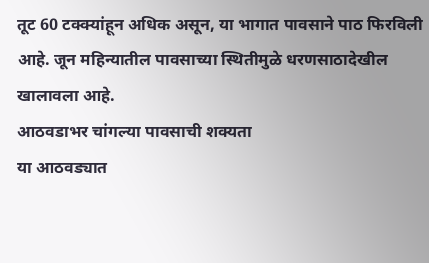तूट 60 टक्क्यांहून अधिक असून, या भागात पावसाने पाठ फिरविली आहे. जून महिन्यातील पावसाच्या स्थितीमुळे धरणसाठादेखील खालावला आहे.
आठवडाभर चांगल्या पावसाची शक्यता
या आठवड्यात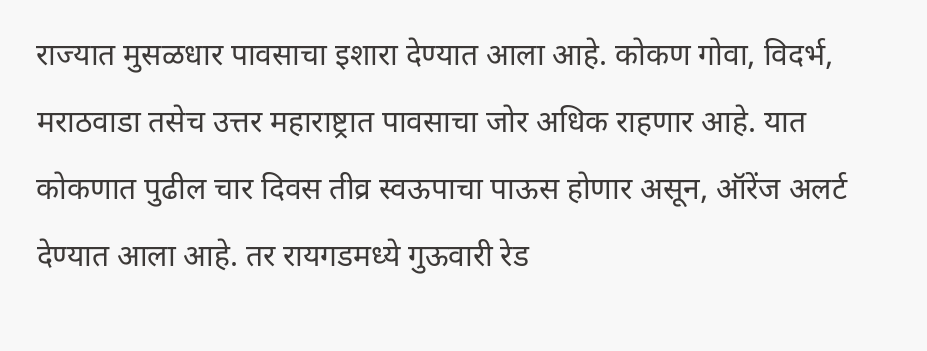राज्यात मुसळधार पावसाचा इशारा देण्यात आला आहे. कोकण गोवा, विदर्भ, मराठवाडा तसेच उत्तर महाराष्ट्रात पावसाचा जोर अधिक राहणार आहे. यात कोकणात पुढील चार दिवस तीव्र स्वऊपाचा पाऊस होणार असून, ऑरेंज अलर्ट देण्यात आला आहे. तर रायगडमध्ये गुऊवारी रेड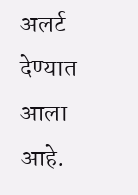अलर्ट देण्यात आला आहे.